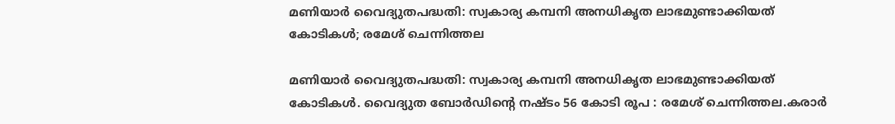മണിയാര്‍ വൈദ്യുതപദ്ധതി: സ്വകാര്യ കമ്പനി അനധികൃത ലാഭമുണ്ടാക്കിയത് കോടികൾ; രമേശ് ചെന്നിത്തല

മണിയാര്‍ വൈദ്യുതപദ്ധതി: സ്വകാര്യ കമ്പനി അനധികൃത ലാഭമുണ്ടാക്കിയത് കോടികൾ. വൈദ്യുത ബോർഡിന്റെ നഷ്ടം 56 കോടി രൂപ : രമേശ് ചെന്നിത്തല.കരാര്‍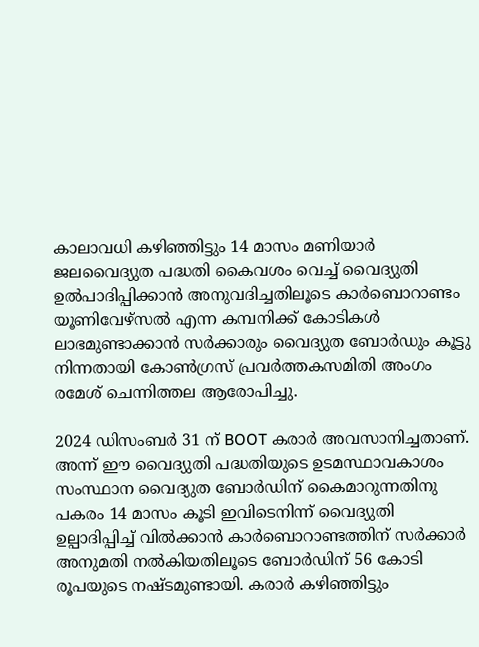കാലാവധി കഴിഞ്ഞിട്ടും 14 മാസം മണിയാർ ജലവൈദ്യുത പദ്ധതി കൈവശം വെച്ച് വൈദ്യുതി ഉൽപാദിപ്പിക്കാൻ അനുവദിച്ചതിലൂടെ കാര്‍ബൊറാണ്ടം യൂണിവേഴ്‌സല്‍ എന്ന കമ്പനിക്ക് കോടികൾ ലാഭമുണ്ടാക്കാൻ സർക്കാരും വൈദ്യുത ബോർഡും കൂട്ടു നിന്നതായി കോൺഗ്രസ് പ്രവർത്തകസമിതി അംഗം രമേശ് ചെന്നിത്തല ആരോപിച്ചു.

2024 ഡിസംബര്‍ 31 ന് BOOT കരാര്‍ അവസാനിച്ചതാണ്. അന്ന് ഈ വൈദ്യുതി പദ്ധതിയുടെ ഉടമസ്ഥാവകാശം സംസ്ഥാന വൈദ്യുത ബോര്‍ഡിന് കൈമാറുന്നതിനു പകരം 14 മാസം കൂടി ഇവിടെനിന്ന് വൈദ്യുതി ഉല്പാദിപ്പിച്ച് വിൽക്കാൻ കാർബൊറാണ്ടത്തിന് സർക്കാർ അനുമതി നൽകിയതിലൂടെ ബോർഡിന് 56 കോടി രൂപയുടെ നഷ്ടമുണ്ടായി. കരാർ കഴിഞ്ഞിട്ടും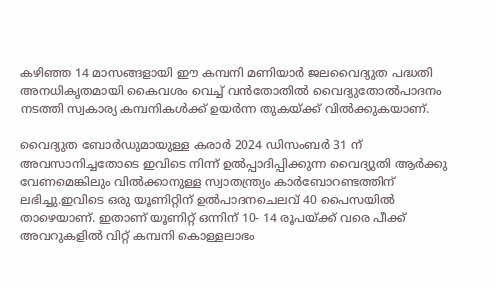കഴിഞ്ഞ 14 മാസങ്ങളായി ഈ കമ്പനി മണിയാര്‍ ജലവൈദ്യുത പദ്ധതി അനധികൃതമായി കൈവശം വെച്ച് വൻതോതിൽ വൈദ്യുതോൽപാദനം നടത്തി സ്വകാര്യ കമ്പനികൾക്ക് ഉയർന്ന തുകയ്ക്ക് വിൽക്കുകയാണ്.

വൈദ്യുത ബോർഡുമായുള്ള കരാർ 2024 ഡിസംബർ 31 ന് അവസാനിച്ചതോടെ ഇവിടെ നിന്ന് ഉൽപ്പാദിപ്പിക്കുന്ന വൈദ്യുതി ആർക്കു വേണമെങ്കിലും വിൽക്കാനുള്ള സ്വാതന്ത്ര്യം കാർബോറണ്ടത്തിന് ലഭിച്ചു.ഇവിടെ ഒരു യൂണിറ്റിന് ഉല്‍പാദനചെലവ് 40 പൈസയില്‍ താഴെയാണ്. ഇതാണ് യൂണിറ്റ് ഒന്നിന് 10- 14 രൂപയ്ക്ക് വരെ പീക്ക് അവറുകളിൽ വിറ്റ് കമ്പനി കൊള്ളലാഭം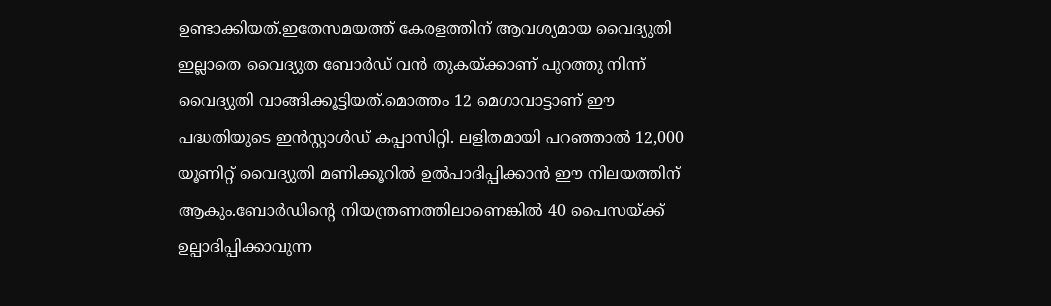ഉണ്ടാക്കിയത്.ഇതേസമയത്ത് കേരളത്തിന് ആവശ്യമായ വൈദ്യുതി ഇല്ലാതെ വൈദ്യുത ബോർഡ് വൻ തുകയ്ക്കാണ് പുറത്തു നിന്ന് വൈദ്യുതി വാങ്ങിക്കൂട്ടിയത്.മൊത്തം 12 മെഗാവാട്ടാണ് ഈ പദ്ധതിയുടെ ഇന്‍സ്റ്റാള്‍ഡ് കപ്പാസിറ്റി. ലളിതമായി പറഞ്ഞാല്‍ 12,000 യൂണിറ്റ് വൈദ്യുതി മണിക്കൂറില്‍ ഉല്‍പാദിപ്പിക്കാന്‍ ഈ നിലയത്തിന് ആകും.ബോര്‍ഡിന്റെ നിയന്ത്രണത്തിലാണെങ്കില്‍ 40 പൈസയ്ക്ക് ഉല്പാദിപ്പിക്കാവുന്ന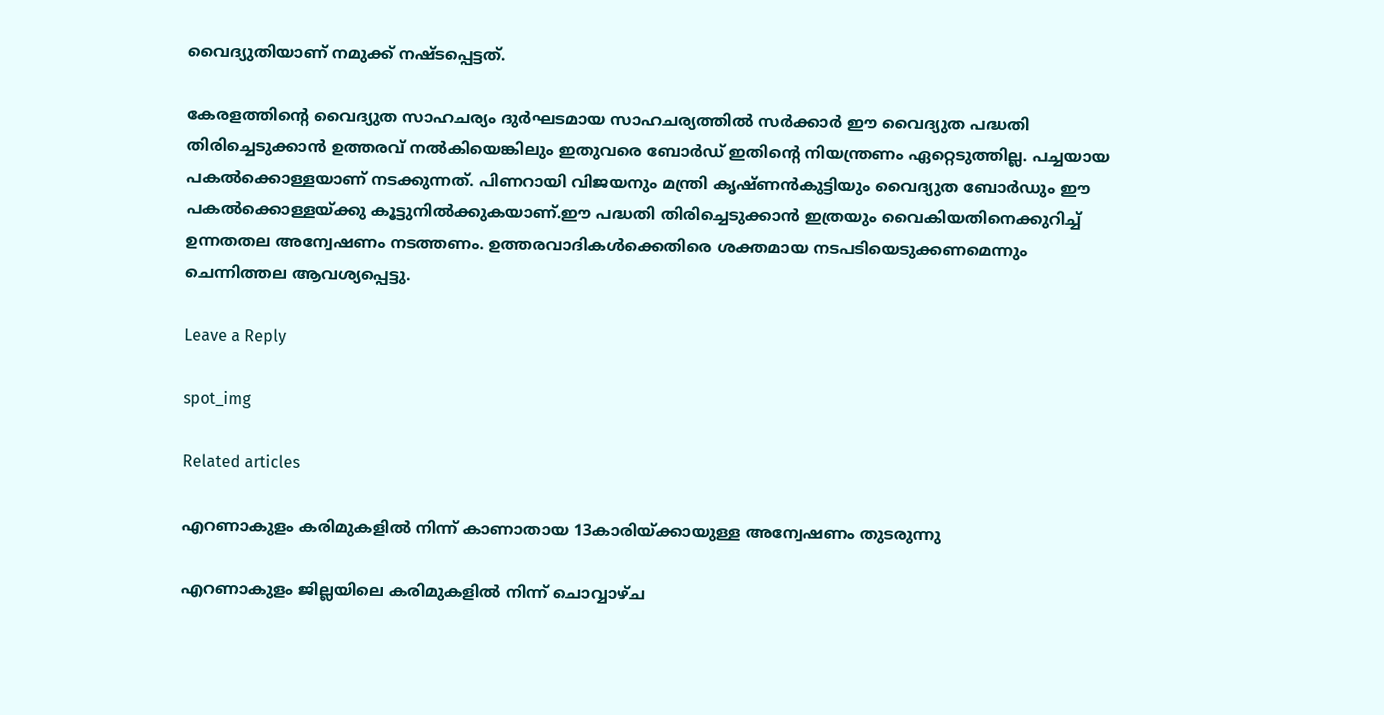വൈദ്യുതിയാണ് നമുക്ക് നഷ്ടപ്പെട്ടത്.

കേരളത്തിന്റെ വൈദ്യുത സാഹചര്യം ദുർഘടമായ സാഹചര്യത്തിൽ സർക്കാർ ഈ വൈദ്യുത പദ്ധതി തിരിച്ചെടുക്കാൻ ഉത്തരവ് നൽകിയെങ്കിലും ഇതുവരെ ബോർഡ് ഇതിന്റെ നിയന്ത്രണം ഏറ്റെടുത്തില്ല. പച്ചയായ പകല്‍ക്കൊള്ളയാണ് നടക്കുന്നത്. പിണറായി വിജയനും മന്ത്രി കൃഷ്ണന്‍കുട്ടിയും വൈദ്യുത ബോര്‍ഡും ഈ പകല്‍ക്കൊള്ളയ്ക്കു കൂട്ടുനില്‍ക്കുകയാണ്.ഈ പദ്ധതി തിരിച്ചെടുക്കാൻ ഇത്രയും വൈകിയതിനെക്കുറിച്ച് ഉന്നതതല അന്വേഷണം നടത്തണം. ഉത്തരവാദികൾക്കെതിരെ ശക്തമായ നടപടിയെടുക്കണമെന്നും ചെന്നിത്തല ആവശ്യപ്പെട്ടു.

Leave a Reply

spot_img

Related articles

എറണാകുളം കരിമുകളിൽ നിന്ന് കാണാതായ 13കാരിയ്ക്കായുള്ള അന്വേഷണം തുടരുന്നു

എറണാകുളം ജില്ലയിലെ കരിമുകളിൽ നിന്ന് ചൊവ്വാഴ്ച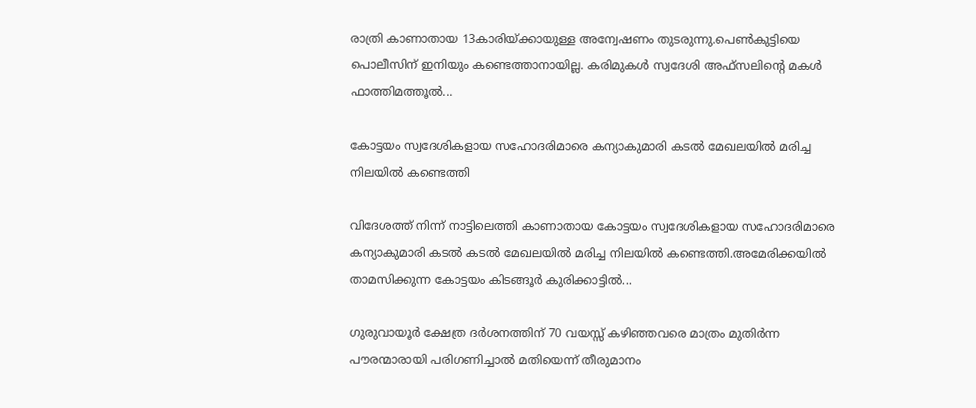രാത്രി കാണാതായ 13കാരിയ്ക്കായുള്ള അന്വേഷണം തുടരുന്നു.പെൺകുട്ടിയെ പൊലീസിന് ഇനിയും കണ്ടെത്താനായില്ല. കരിമുകൾ സ്വദേശി അഫ്സലിന്റെ മകൾ ഫാത്തിമത്തൂൽ...

കോട്ടയം സ്വദേശികളായ സഹോദരിമാരെ കന്യാകുമാരി കടൽ മേഖലയിൽ മരിച്ച നിലയിൽ കണ്ടെത്തി

വിദേശത്ത് നിന്ന് നാട്ടിലെത്തി കാണാതായ കോട്ടയം സ്വദേശികളായ സഹോദരിമാരെ കന്യാകുമാരി കടൽ കടൽ മേഖലയിൽ മരിച്ച നിലയിൽ കണ്ടെത്തി.അമേരിക്കയിൽ താമസിക്കുന്ന കോട്ടയം കിടങ്ങൂര്‍ കുരിക്കാട്ടിൽ...

ഗുരുവായൂര്‍ ക്ഷേത്ര ദര്‍ശനത്തിന് 70 വയസ്സ് കഴിഞ്ഞവരെ മാത്രം മുതിര്‍ന്ന പൗരന്മാരായി പരിഗണിച്ചാല്‍ മതിയെന്ന് തീരുമാനം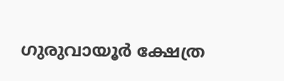ഗുരുവായൂര്‍ ക്ഷേത്ര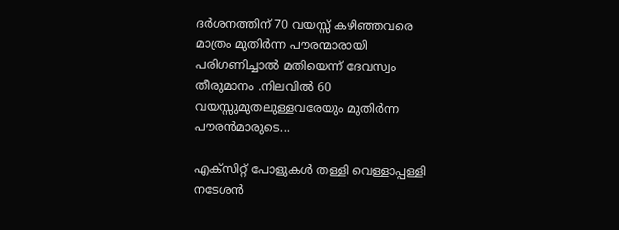ദര്‍ശനത്തിന് 70 വയസ്സ് കഴിഞ്ഞവരെ മാത്രം മുതിര്‍ന്ന പൗരന്മാരായി പരിഗണിച്ചാല്‍ മതിയെന്ന് ദേവസ്വം തീരുമാനം .നിലവില്‍ 60 വയസ്സുമുതലുള്ളവരേയും മുതിര്‍ന്ന പൗരന്‍മാരുടെ...

എക്സിറ്റ് പോളുകൾ തള്ളി വെള്ളാപ്പള്ളി നടേശൻ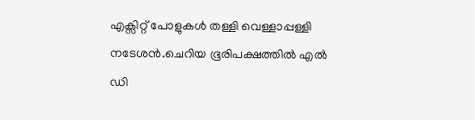എക്സിറ്റ് പോളുകൾ തള്ളി വെള്ളാപ്പള്ളി നടേശൻ.ചെറിയ ഭൂരിപക്ഷത്തിൽ എൽ ഡി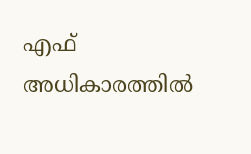എഫ് അധികാരത്തിൽ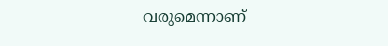വരുമെന്നാണ്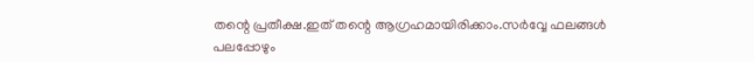തന്റെ പ്രതീക്ഷ.ഇത് തന്റെ ആഗ്രഹമായിരിക്കാം.സർവ്വേ ഫലങ്ങൾ പലപ്പോഴും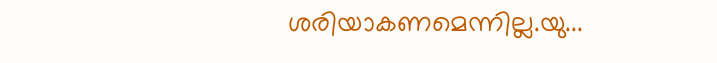ശരിയാകണമെന്നില്ല.യു...